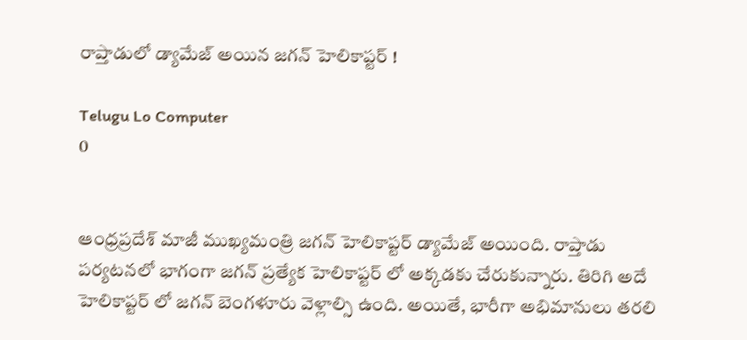రాప్తాడులో డ్యామేజ్ అయిన జగన్ హెలికాప్టర్ !

Telugu Lo Computer
0


ఆంధ్రప్రదేశ్ మాజీ ముఖ్యమంత్రి జగన్ హెలికాప్టర్ డ్యామేజ్ అయింది. రాప్తాడు పర్యటనలో భాగంగా జగన్ ప్రత్యేక హెలికాప్టర్ లో అక్కడకు చేరుకున్నారు. తిరిగి అదే హెలికాప్టర్ లో జగన్ బెంగళూరు వెళ్లాల్సి ఉంది. అయితే, భారీగా అభిమానులు తరలి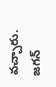వచ్చారు. జగన్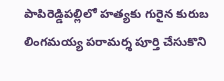పాపిరెడ్డిపల్లిలో హత్యకు గురైన కురుబ లింగమయ్య పరామర్శ పూర్తి చేసుకొని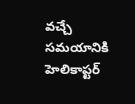వచ్చే సమయానికి హెలికాప్టర్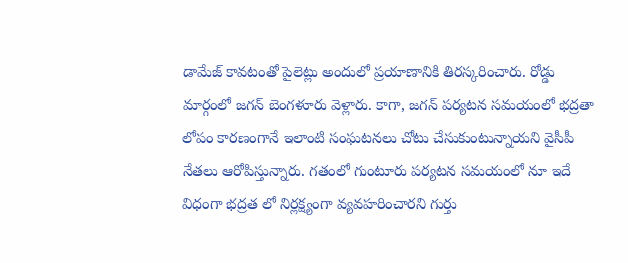డామేజ్ కావటంతో పైలెట్లు అందులో ప్రయాణానికి తిరస్కరించారు. రోడ్డు మార్గంలో జగన్ బెంగళూరు వెళ్లారు. కాగా, జగన్ పర్యటన సమయంలో భద్రతా లోపం కారణంగానే ఇలాంటి సంఘటనలు చోటు చేసుకుంటున్నాయని వైసీపీ నేతలు ఆరోపిస్తున్నారు. గతంలో గుంటూరు పర్యటన సమయంలో నూ ఇదే విధంగా భద్రత లో నిర్లక్ష్యంగా వ్యవహరించారని గుర్తు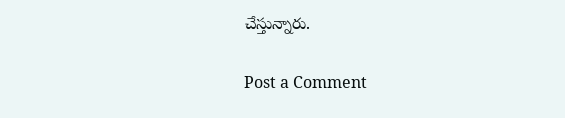చేస్తున్నారు.

Post a Comment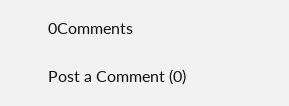0Comments

Post a Comment (0)